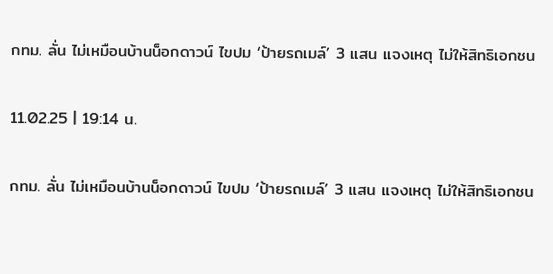กทม. ลั่น ไม่เหมือนบ้านน็อกดาวน์ ไขปม ‘ป้ายรถเมล์’ 3 แสน แจงเหตุ ไม่ให้สิทธิเอกชน

11.02.25 | 19:14 น.

กทม. ลั่น ไม่เหมือนบ้านน็อกดาวน์ ไขปม ‘ป้ายรถเมล์’ 3 แสน แจงเหตุ ไม่ให้สิทธิเอกชน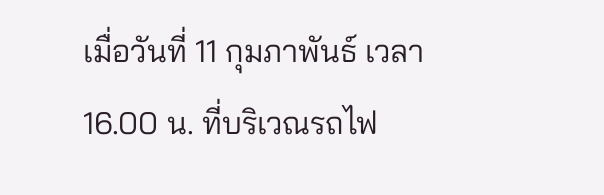เมื่อวันที่ 11 กุมภาพันธ์ เวลา 16.00 น. ที่บริเวณรถไฟ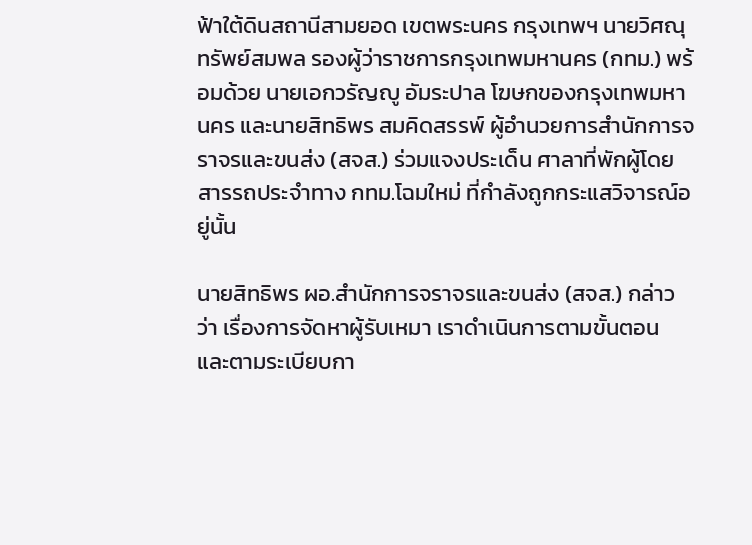ฟ้าใต้ดินสถานีสามยอด เขตพระนคร กรุงเทพฯ นายวิศณุ ทรัพย์สมพล รองผู้ว่าราชการกรุงเทพมหานคร (กทม.) พร้อมด้วย นายเอกวรัญญู อัมระปาล โฆษกของกรุงเทพมหานคร และนายสิทธิพร สมคิดสรรพ์ ผู้อำนวยการสำนักการจราจรและขนส่ง (สจส.) ร่วมแจงประเด็น ศาลาที่พักผู้โดยสารรถประจำทาง กทม.โฉมใหม่ ที่กำลังถูกกระแสวิจารณ์อยู่นั้น

นายสิทธิพร ผอ.สำนักการจราจรและขนส่ง (สจส.) กล่าวว่า เรื่องการจัดหาผู้รับเหมา เราดำเนินการตามขั้นตอน และตามระเบียบกา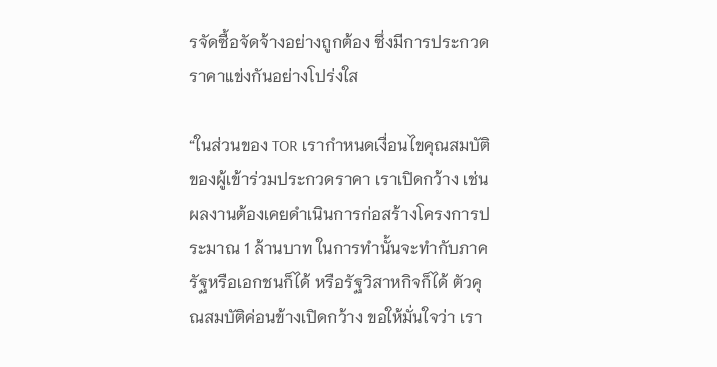รจัดซื้อจัดจ้างอย่างถูกต้อง ซึ่งมีการประกวดราคาแข่งกันอย่างโปร่งใส

“ในส่วนของ TOR เรากำหนดเงื่อนไขคุณสมบัติของผู้เข้าร่วมประกวดราคา เราเปิดกว้าง เช่น ผลงานต้องเคยดำเนินการก่อสร้างโครงการประมาณ 1 ล้านบาท ในการทำนั้นจะทำกับภาครัฐหรือเอกชนก็ได้ หรือรัฐวิสาหกิจก็ได้ ตัวคุณสมบัติค่อนข้างเปิดกว้าง ขอให้มั่นใจว่า เรา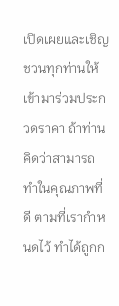เปิดเผยและเชิญชวนทุกท่านให้เข้ามาร่วมประกวดราคา ถ้าท่านคิดว่าสามารถทำในคุณภาพที่ดี ตามที่เรากำหนดไว้ ทำได้ถูกก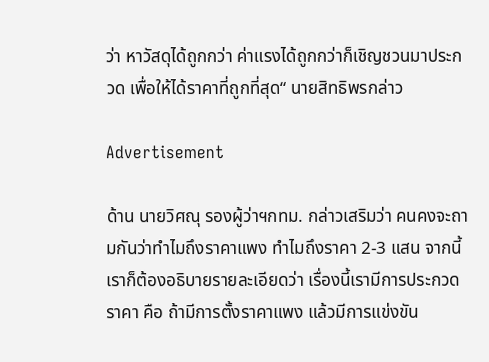ว่า หาวัสดุได้ถูกกว่า ค่าแรงได้ถูกกว่าก็เชิญชวนมาประกวด เพื่อให้ได้ราคาที่ถูกที่สุด“ นายสิทธิพรกล่าว

Advertisement

ด้าน นายวิศณุ รองผู้ว่าฯกทม. กล่าวเสริมว่า คนคงจะถามกันว่าทำไมถึงราคาแพง ทำไมถึงราคา 2-3 แสน จากนี้เราก็ต้องอธิบายรายละเอียดว่า เรื่องนี้เรามีการประกวดราคา คือ ถ้ามีการตั้งราคาแพง แล้วมีการแข่งขัน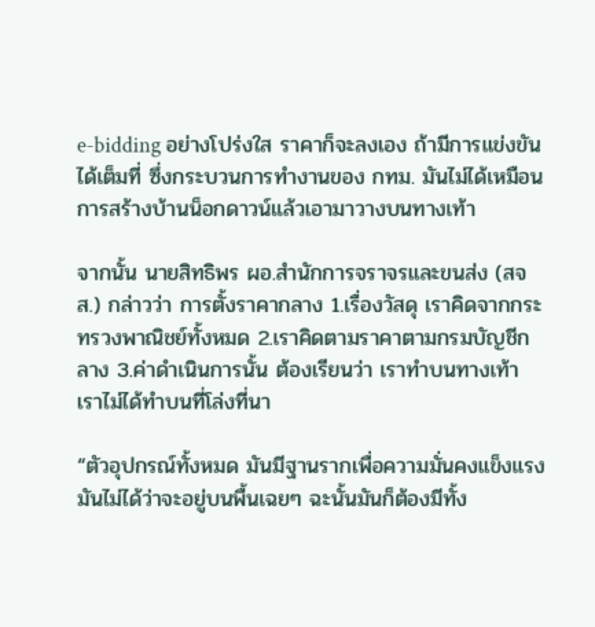e-bidding อย่างโปร่งใส ราคาก็จะลงเอง ถ้ามีการแข่งขันได้เต็มที่ ซึ่งกระบวนการทำงานของ กทม. มันไม่ได้เหมือนการสร้างบ้านน็อกดาวน์แล้วเอามาวางบนทางเท้า

จากนั้น นายสิทธิพร ผอ.สำนักการจราจรและขนส่ง (สจส.) กล่าวว่า การตั้งราคากลาง 1.เรื่องวัสดุ เราคิดจากกระทรวงพาณิชย์ทั้งหมด 2.เราคิดตามราคาตามกรมบัญชีกลาง 3.ค่าดำเนินการนั้น ต้องเรียนว่า เราทำบนทางเท้า เราไม่ได้ทำบนที่โล่งที่นา

“ตัวอุปกรณ์ทั้งหมด มันมีฐานรากเพื่อความมั่นคงแข็งแรง มันไม่ได้ว่าจะอยู่บนพื้นเฉยๆ ฉะนั้นมันก็ต้องมีทั้ง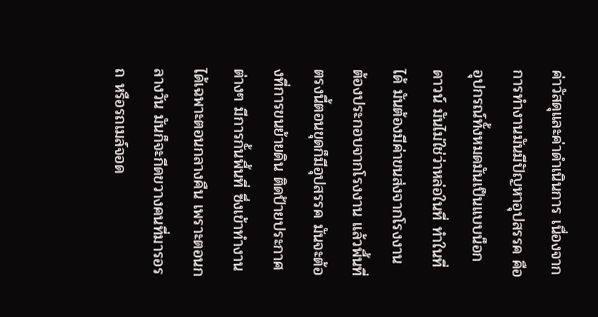ค่าวัสดุและค่าดำเนินการ เนื่องจากการทำงานมันมีปัญหาอุปสรรค คือ อุปกรณ์ทั้งหมดมันเป็นแบบน็อกดาวน์ มันไม่ใช่ว่าหล่อในที่ ทำในที่ได้ มันต้องมีค่าขนส่งจากโรงงาน ต้องประกอบจากโรงงาน แล้วพื้นที่ตรงนี้ตอนขุดก็มีอุปสรรค มันจะต้องที่การขนย้ายดิน ติดป้ายประกาศต่างๆ มีการกั้นพื้นที่ ซึ่งเข้าทำงานได้เฉพาะตอนกลางคืน เพราะตอนกลางวัน มันก็จะกีดขวางคนที่มารอรถ หรือรถเมล์จอด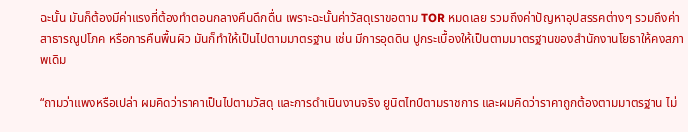ฉะนั้น มันก็ต้องมีค่าแรงที่ต้องทำตอนกลางคืนดึกดื่น เพราะฉะนั้นค่าวัสดุเราขอตาม TOR หมดเลย รวมถึงค่าปัญหาอุปสรรคต่างๆ รวมถึงค่าสาธารณูปโภค หรือการคืนพื้นผิว มันก็ทำให้เป็นไปตามมาตรฐาน เช่น มีการอุดดิน ปูกระเบื้องให้เป็นตามมาตรฐานของสำนักงานโยธาให้คงสภาพเดิม

“ถามว่าแพงหรือเปล่า ผมคิดว่าราคาเป็นไปตามวัสดุ และการดำเนินงานจริง ยูนิตไทป์ตามราชการ และผมคิดว่าราคาถูกต้องตามมาตรฐาน ไม่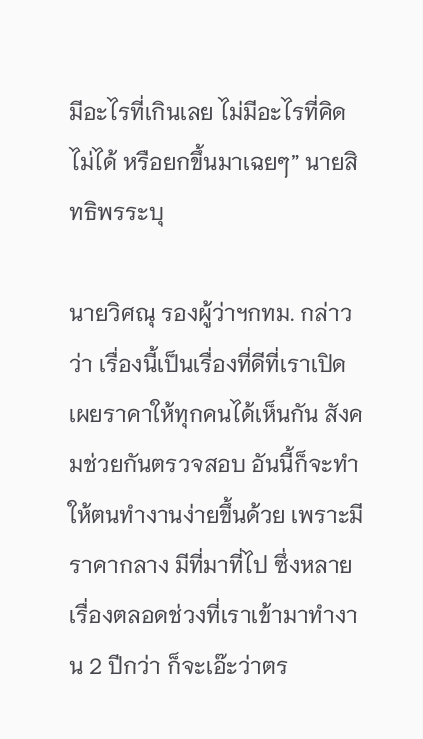มีอะไรที่เกินเลย ไม่มีอะไรที่คิดไม่ได้ หรือยกขึ้นมาเฉยๆ” นายสิทธิพรระบุ

นายวิศณุ รองผู้ว่าฯกทม. กล่าวว่า เรื่องนี้เป็นเรื่องที่ดีที่เราเปิดเผยราคาให้ทุกคนได้เห็นกัน สังคมช่วยกันตรวจสอบ อันนี้ก็จะทำให้ตนทำงานง่ายขึ้นด้วย เพราะมีราคากลาง มีที่มาที่ไป ซึ่งหลายเรื่องตลอดช่วงที่เราเข้ามาทำงาน 2 ปีกว่า ก็จะเอ๊ะว่าตร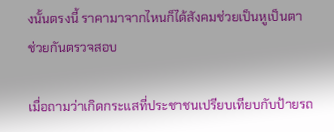งนั้นตรงนี้ ราคามาจากไหนก็ได้สังคมช่วยเป็นหูเป็นตา ช่วยกันตรวจสอบ

เมื่อถามว่าเกิดกระแสที่ประชาชนเปรียบเทียบกับป้ายรถ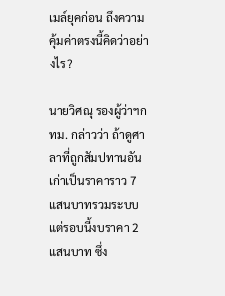เมล์ยุคก่อน ถึงความคุ้มค่าตรงนี้คิดว่าอย่างไร?

นายวิศณุ รองผู้ว่าฯกทม. กล่าวว่า ถ้าดูศาลาที่ถูกสัมปทานอันเก่าเป็นราคาราว 7 แสนบาทรวมระบบ แต่รอบนี้งบราคา 2 แสนบาท ซึ่ง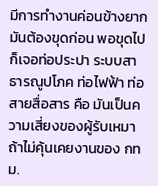มีการทำงานค่อนข้างยาก มันต้องขุดก่อน พอขุดไปก็เจอท่อประปา ระบบสาธารณูปโภค ท่อไฟฟ้า ท่อสายสื่อสาร คือ มันเป็นความเสี่ยงของผู้รับเหมา ถ้าไม่คุ้นเคยงานของ กทม.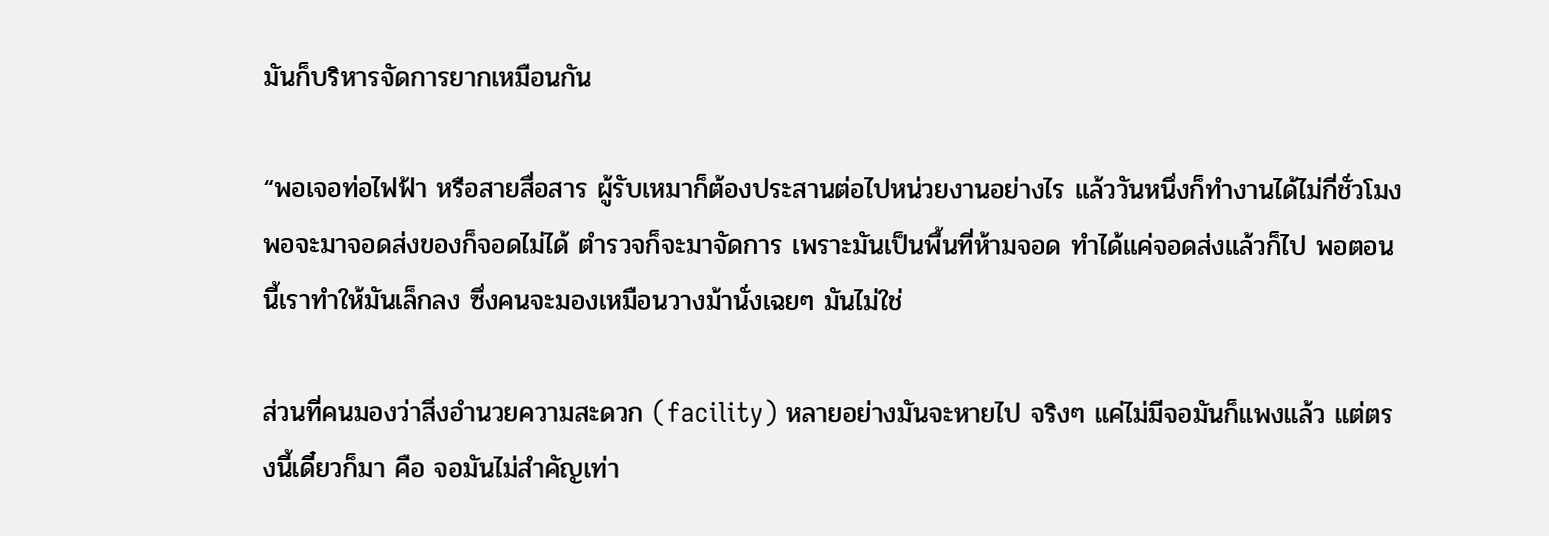มันก็บริหารจัดการยากเหมือนกัน

“พอเจอท่อไฟฟ้า หรือสายสื่อสาร ผู้รับเหมาก็ต้องประสานต่อไปหน่วยงานอย่างไร แล้ววันหนึ่งก็ทำงานได้ไม่กี่ชั่วโมง พอจะมาจอดส่งของก็จอดไม่ได้ ตำรวจก็จะมาจัดการ เพราะมันเป็นพื้นที่ห้ามจอด ทำได้แค่จอดส่งแล้วก็ไป พอตอนนี้เราทำให้มันเล็กลง ซึ่งคนจะมองเหมือนวางม้านั่งเฉยๆ มันไม่ใช่

ส่วนที่คนมองว่าสิ่งอำนวยความสะดวก (facility) หลายอย่างมันจะหายไป จริงๆ แค่ไม่มีจอมันก็แพงแล้ว แต่ตรงนี้เดี๋ยวก็มา คือ จอมันไม่สำคัญเท่า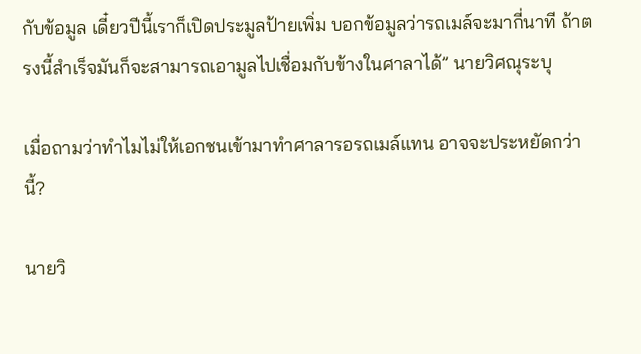กับข้อมูล เดี๋ยวปีนี้เราก็เปิดประมูลป้ายเพิ่ม บอกข้อมูลว่ารถเมล์จะมากี่นาที ถ้าตรงนี้สำเร็จมันก็จะสามารถเอามูลไปเชื่อมกับข้างในศาลาได้” นายวิศณุระบุ

เมื่อถามว่าทำไมไม่ให้เอกชนเข้ามาทำศาลารอรถเมล์แทน อาจจะประหยัดกว่านี้?

นายวิ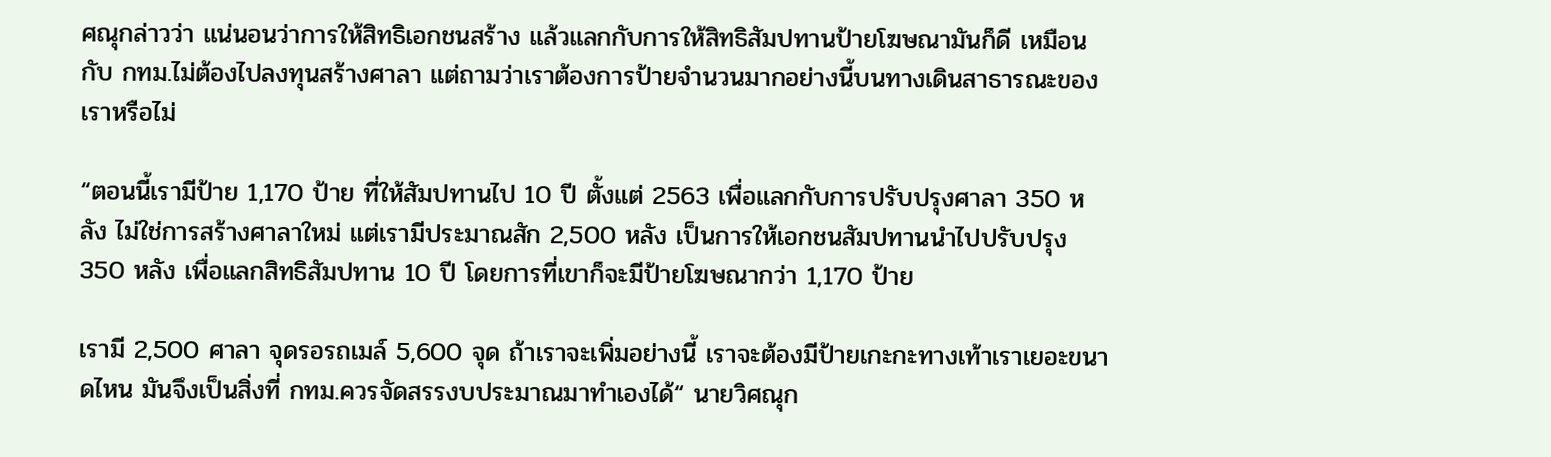ศณุกล่าวว่า แน่นอนว่าการให้สิทธิเอกชนสร้าง แล้วแลกกับการให้สิทธิสัมปทานป้ายโฆษณามันก็ดี เหมือนกับ กทม.ไม่ต้องไปลงทุนสร้างศาลา แต่ถามว่าเราต้องการป้ายจำนวนมากอย่างนี้บนทางเดินสาธารณะของเราหรือไม่

“ตอนนี้เรามีป้าย 1,170 ป้าย ที่ให้สัมปทานไป 10 ปี ตั้งแต่ 2563 เพื่อแลกกับการปรับปรุงศาลา 350 หลัง ไม่ใช่การสร้างศาลาใหม่ แต่เรามีประมาณสัก 2,500 หลัง เป็นการให้เอกชนสัมปทานนำไปปรับปรุง 350 หลัง เพื่อแลกสิทธิสัมปทาน 10 ปี โดยการที่เขาก็จะมีป้ายโฆษณากว่า 1,170 ป้าย

เรามี 2,500 ศาลา จุดรอรถเมล์ 5,600 จุด ถ้าเราจะเพิ่มอย่างนี้ เราจะต้องมีป้ายเกะกะทางเท้าเราเยอะขนาดไหน มันจึงเป็นสิ่งที่ กทม.ควรจัดสรรงบประมาณมาทำเองได้“ นายวิศณุก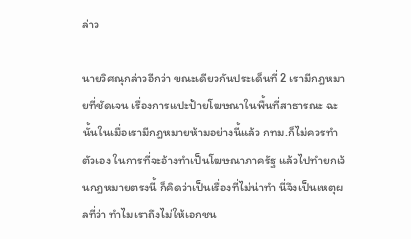ล่าว

นายวิศณุกล่าวอีกว่า ขณะเดียวกันประเด็นที่ 2 เรามีกฎหมายที่ชัดเจน เรื่องการแปะป้ายโฆษณาในพื้นที่สาธารณะ ฉะนั้นในเมื่อเรามีกฎหมายห้ามอย่างนี้แล้ว กทม.ก็ไม่ควรทำตัวเอง ในการที่จะอ้างทำเป็นโฆษณาภาครัฐ แล้วไปทำยกเว้นกฎหมายตรงนี้ ก็คิดว่าเป็นเรื่องที่ไม่น่าทำ นี่จึงเป็นเหตุผลที่ว่า ทำไมเราถึงไม่ให้เอกชน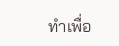ทำเพื่อ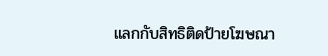แลกกับสิทธิติดป้ายโฆษณา